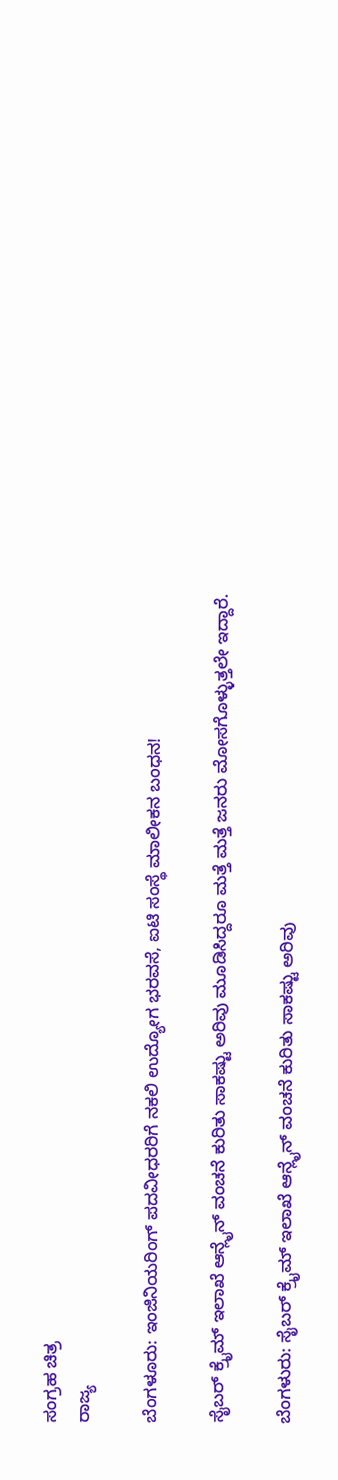ಸಂಗ್ರಹ ಚಿತ್ರ
ರಾಜ್ಯ

ಬೆಂಗಳೂರು: ಇಂಜಿನಿಯರಿಂಗ್ ಪದವೀಧರರಿಗೆ ನಕಲಿ ಉದ್ಯೋಗ ಭರವಸೆ, ಐಟಿ ಸಂಸ್ಥೆ ಮಾಲೀಕನ ಬಂಧನ!

ಸೈಬರ್ ಕ್ರೈಮ್ ಇಲಾಖೆ ಆನ್ಲೈನ್ ವಂಚನೆ ಕುರಿತು ಸಾಕಷ್ಟು ಅರಿವು ಮೂಡಿಸಿದ್ದರೂ ಮತ್ತೆ ಮತ್ತೆ ಜನರು ಮೋಸಗೊಳ್ಳುತ್ತಲೇ ಇದ್ದಾರೆ.

ಬೆಂಗಳುರು: ಸೈಬರ್ ಕ್ರೈಮ್ ಇಲಾಖೆ ಆನ್ಲೈನ್ ವಂಚನೆ ಕುರಿತು ಸಾಕಷ್ಟು ಅರಿವು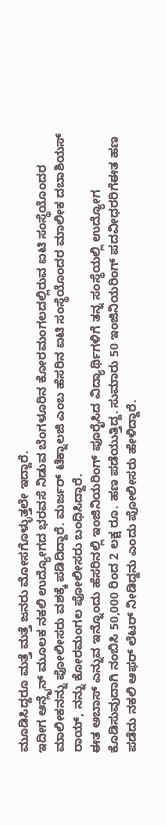ಮೂಡಿಸಿದ್ದರೂ ಮತ್ತೆ ಮತ್ತೆ ಜನರು ಮೋಸಗೊಳ್ಳುತ್ತಲೇ ಇದ್ದಾರೆ.
ಇದೀಗ ಆನ್ಲೈನ್ ಮೂಲಕ ನಕಲಿ ಉದ್ಯೋಗದ ಭರವಸೆ ನಿಡುವ ಬೆಂಗಳೂರಿನ ಕೋರಮಂಗಲದಲ್ಲಿರುವ ಐಟಿ ಸಂಸ್ಥೆಯೊಂದರ ಮಾಲೀಕನನ್ನು ಪೋಲೀಸರು ವಶಕ್ಕೆ ಪಡಿದಿದ್ದಾರೆ. ಮರ್ಜರ್ ಟೆಕ್ನಾಲಜಿ ಎಂಬ ಹೆಸರಿನ ಐಟಿ ಸಂಸ್ಥೆಯೊಂದರ ಮಾಲೀಕ ದಬಾಶಿಯಸ್ ರಾಯ್, ನನ್ನು ಕೋರಮಂಗಲ ಪೋಲೀಸರು ಬಂಧಿಸಿದ್ದಾರೆ.
ಈತ ಅಬಾಸ್ ಎನ್ನುವ ಇನ್ನೊಂದು ಹೆಸರಿನಲ್ಲಿ ಇಂಜಿನಿಯರಿಂಗ್ ಪೂರೈಸಿದ ವಿದ್ಯಾರ್ಥಿಗಳಿಗೆ ತನ್ನ ಸಂಸ್ಥೆಯಲ್ಲಿ ಉದ್ಯೋಗ ಕೊಡಿಸುವುದಾಗಿ ನಂಬಿಸಿ 50,000 ರಿಂದ 2 ಲಕ್ಷ ರೂ. ಹಣ ಪಡೆಯುತ್ತಿದ್ದ. ಸುಮಾರು 50 ಇಂಜಿನಿಯರಿಂಗ್ ಪದವೀಧರರಿಗೆಈತ ಹಣ ಪಡೆದು ನಕಲಿ ಆಫರ್ ಲೆಟರ್ ನೀಡಿದ್ದನು ಎಂದು ಪೋಲೀಸರು ಹೇಳಿದ್ದಾರೆ.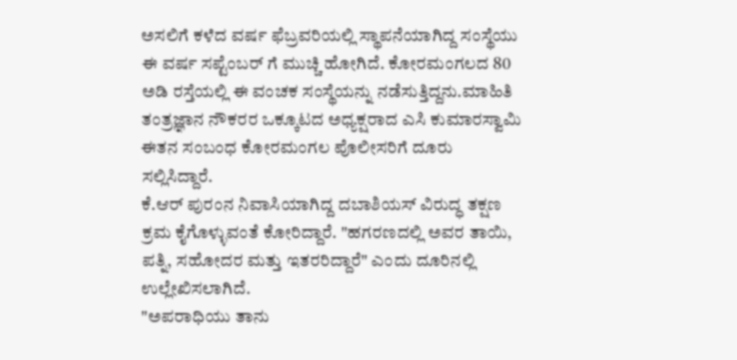ಅಸಲಿಗೆ ಕಳೆದ ವರ್ಷ ಫೆಬ್ರವರಿಯಲ್ಲಿ ಸ್ಥಾಪನೆಯಾಗಿದ್ದ ಸಂಸ್ಥೆಯು ಈ ವರ್ಷ ಸಪ್ಟೆಂಬರ್ ಗೆ ಮುಚ್ಚಿ ಹೋಗಿದೆ. ಕೋರಮಂಗಲದ 80 ಅಡಿ ರಸ್ತೆಯಲ್ಲಿ ಈ ವಂಚಕ ಸಂಸ್ಥೆಯನ್ನು ನಡೆಸುತ್ತಿದ್ದನು.ಮಾಹಿತಿ ತಂತ್ರಜ್ಞಾನ ನೌಕರರ ಒಕ್ಕೂಟದ ಅಧ್ಯಕ್ಷರಾದ ಎಸಿ ಕುಮಾರಸ್ವಾಮಿ ಈತನ ಸಂಬಂಧ ಕೋರಮಂಗಲ ಪೊಲೀಸರಿಗೆ ದೂರು ಸಲ್ಲಿಸಿದ್ದಾರೆ.
ಕೆ.ಆರ್ ಪುರಂನ ನಿವಾಸಿಯಾಗಿದ್ದ ದಬಾಶಿಯಸ್ ವಿರುದ್ಧ ತಕ್ಷಣ ಕ್ರಮ ಕೈಗೊಳ್ಳುವಂತೆ ಕೋರಿದ್ದಾರೆ. "ಹಗರಣದಲ್ಲಿ ಅವರ ತಾಯಿ, ಪತ್ನಿ, ಸಹೋದರ ಮತ್ತು ಇತರರಿದ್ದಾರೆ" ಎಂದು ದೂರಿನಲ್ಲಿ ಉಲ್ಲೇಖಿಸಲಾಗಿದೆ.
"ಅಪರಾಧಿಯು ತಾನು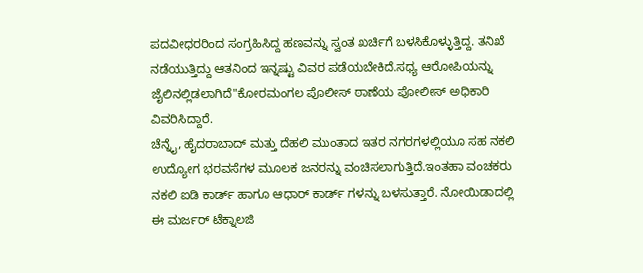ಪದವೀಧರರಿಂದ ಸಂಗ್ರಹಿಸಿದ್ದ ಹಣವನ್ನು ಸ್ವಂತ ಖರ್ಚಿಗೆ ಬಳಸಿಕೊಳ್ಳುತ್ತಿದ್ದ. ತನಿಖೆ ನಡೆಯುತ್ತಿದ್ದು ಆತನಿಂದ ಇನ್ನಷ್ಟು ವಿವರ ಪಡೆಯಬೇಕಿದೆ.ಸಧ್ಯ ಆರೋಪಿಯನ್ನು ಜೈಲಿನಲ್ಲಿಡಲಾಗಿದೆ"ಕೋರಮಂಗಲ ಪೊಲೀಸ್ ಠಾಣೆಯ ಪೋಲೀಸ್ ಅಧಿಕಾರಿ ವಿವರಿಸಿದ್ದಾರೆ.
ಚೆನ್ನೈ, ಹೈದರಾಬಾದ್ ಮತ್ತು ದೆಹಲಿ ಮುಂತಾದ ಇತರ ನಗರಗಳಲ್ಲಿಯೂ ಸಹ ನಕಲಿ ಉದ್ಯೋಗ ಭರವಸೆಗಳ ಮೂಲಕ ಜನರನ್ನು ವಂಚಿಸಲಾಗುತ್ತಿದೆ.ಇಂತಹಾ ವಂಚಕರು ನಕಲಿ ಐಡಿ ಕಾರ್ಡ್ ಹಾಗೂ ಆಧಾರ್ ಕಾರ್ಡ್ ಗಳನ್ನು ಬಳಸುತ್ತಾರೆ. ನೋಯಿಡಾದಲ್ಲಿ ಈ ಮರ್ಜರ್ ಟೆಕ್ನಾಲಜಿ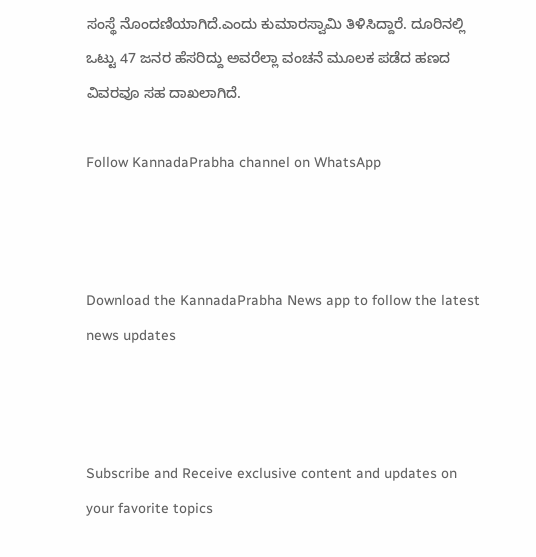ಸಂಸ್ಥೆ ನೊಂದಣಿಯಾಗಿದೆ.ಎಂದು ಕುಮಾರಸ್ವಾಮಿ ತಿಳಿಸಿದ್ದಾರೆ. ದೂರಿನಲ್ಲಿ ಒಟ್ಟು 47 ಜನರ ಹೆಸರಿದ್ದು ಅವರೆಲ್ಲಾ ವಂಚನೆ ಮೂಲಕ ಪಡೆದ ಹಣದ ವಿವರವೂ ಸಹ ದಾಖಲಾಗಿದೆ.

Follow KannadaPrabha channel on WhatsApp



Download the KannadaPrabha News app to follow the latest news updates



Subscribe and Receive exclusive content and updates on your favorite topics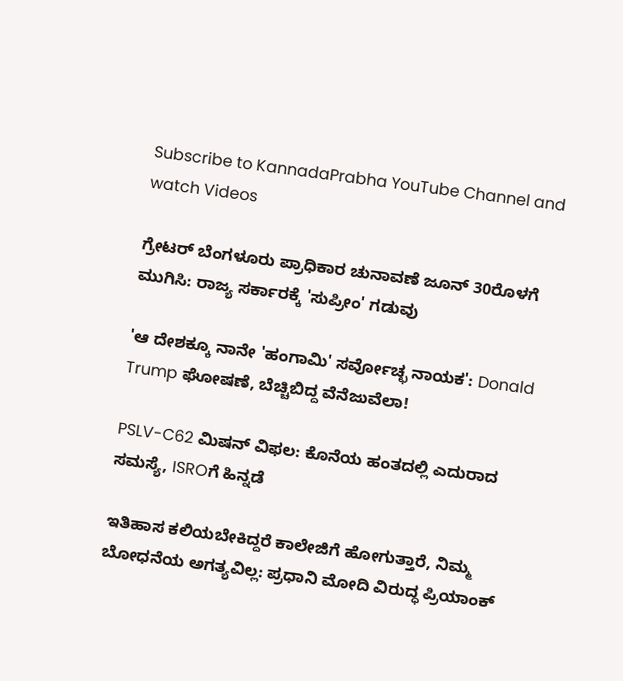Subscribe to KannadaPrabha YouTube Channel and watch Videos

ಗ್ರೇಟರ್ ಬೆಂಗಳೂರು ಪ್ರಾಧಿಕಾರ ಚುನಾವಣೆ ಜೂನ್ 30ರೊಳಗೆ ಮುಗಿಸಿ: ರಾಜ್ಯ ಸರ್ಕಾರಕ್ಕೆ 'ಸುಪ್ರೀಂ' ಗಡುವು

'ಆ ದೇಶಕ್ಕೂ ನಾನೇ 'ಹಂಗಾಮಿ' ಸರ್ವೋಚ್ಛ ನಾಯಕ': Donald Trump ಘೋಷಣೆ, ಬೆಚ್ಚಿಬಿದ್ದ ವೆನೆಜುವೆಲಾ!

PSLV-C62 ಮಿಷನ್ ವಿಫಲ: ಕೊನೆಯ ಹಂತದಲ್ಲಿ ಎದುರಾದ ಸಮಸ್ಯೆ, ISROಗೆ ಹಿನ್ನಡೆ

ಇತಿಹಾಸ ಕಲಿಯಬೇಕಿದ್ದರೆ ಕಾಲೇಜಿಗೆ ಹೋಗುತ್ತಾರೆ, ನಿಮ್ಮ ಬೋಧನೆಯ ಅಗತ್ಯವಿಲ್ಲ: ಪ್ರಧಾನಿ ಮೋದಿ ವಿರುದ್ಧ ಪ್ರಿಯಾಂಕ್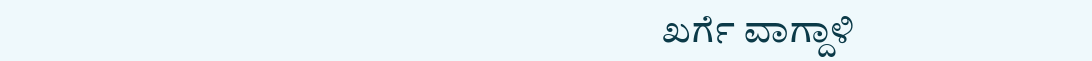ಖರ್ಗೆ ವಾಗ್ದಾಳಿ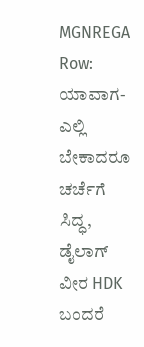MGNREGA Row: ಯಾವಾಗ-ಎಲ್ಲಿ ಬೇಕಾದರೂ ಚರ್ಚೆಗೆ ಸಿದ್ಧ, ಡೈಲಾಗ್‌ ವೀರ HDK ಬಂದರೆ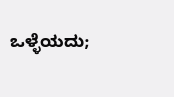ಒಳ್ಳೆಯದು;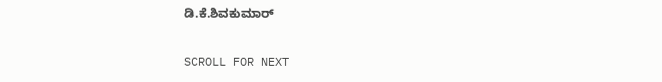ಡಿ.ಕೆ.ಶಿವಕುಮಾರ್

SCROLL FOR NEXT